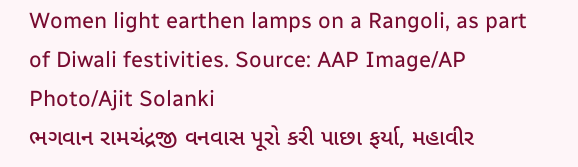Women light earthen lamps on a Rangoli, as part of Diwali festivities. Source: AAP Image/AP Photo/Ajit Solanki
ભગવાન રામચંદ્રજી વનવાસ પૂરો કરી પાછા ફર્યા, મહાવીર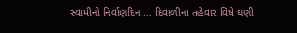સ્વામીનો નિર્વાણદિન ... દિવાળીના તહેવાર વિષે ઘણી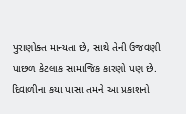પુરાણોક્ત માન્યતા છે, સાથે તેની ઉજવણી પાછળ કેટલાક સામાજિક કારણો પણ છે. દિવાળીના કયા પાસા તમને આ પ્રકાશનો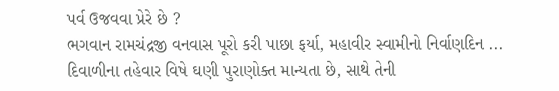પર્વ ઉજવવા પ્રેરે છે ?
ભગવાન રામચંદ્રજી વનવાસ પૂરો કરી પાછા ફર્યા, મહાવીર સ્વામીનો નિર્વાણદિન ... દિવાળીના તહેવાર વિષે ઘણી પુરાણોક્ત માન્યતા છે, સાથે તેની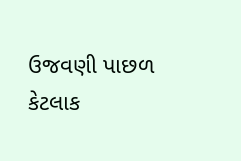ઉજવણી પાછળ કેટલાક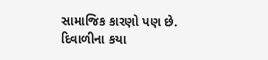સામાજિક કારણો પણ છે. દિવાળીના કયા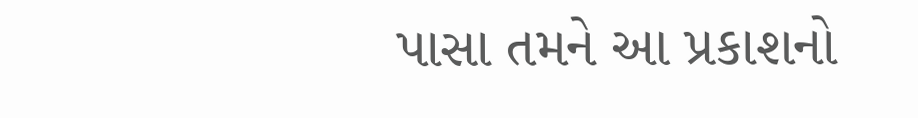પાસા તમને આ પ્રકાશનો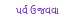પર્વ ઉજવવા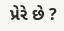પ્રેરે છે ?